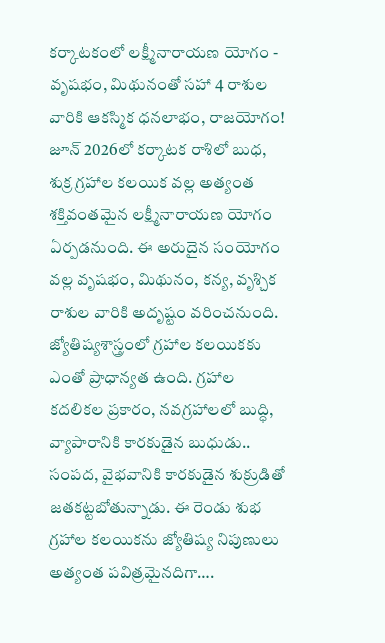కర్కాటకంలో లక్ష్మీనారాయణ యోగం - వృషభం, మిథునంతో సహా 4 రాశుల వారికి ఆకస్మిక ధనలాభం, రాజయోగం!
జూన్ 2026లో కర్కాటక రాశిలో బుధ, శుక్ర గ్రహాల కలయిక వల్ల అత్యంత శక్తివంతమైన లక్ష్మీనారాయణ యోగం ఏర్పడనుంది. ఈ అరుదైన సంయోగం వల్ల వృషభం, మిథునం, కన్య, వృశ్చిక రాశుల వారికి అదృష్టం వరించనుంది.
జ్యోతిష్యశాస్త్రంలో గ్రహాల కలయికకు ఎంతో ప్రాధాన్యత ఉంది. గ్రహాల కదలికల ప్రకారం, నవగ్రహాలలో బుద్ధి, వ్యాపారానికి కారకుడైన బుధుడు.. సంపద, వైభవానికి కారకుడైన శుక్రుడితో జతకట్టబోతున్నాడు. ఈ రెండు శుభ గ్రహాల కలయికను జ్యోతిష్య నిపుణులు అత్యంత పవిత్రమైనదిగా….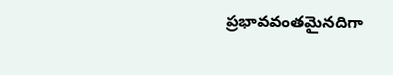ప్రభావవంతమైనదిగా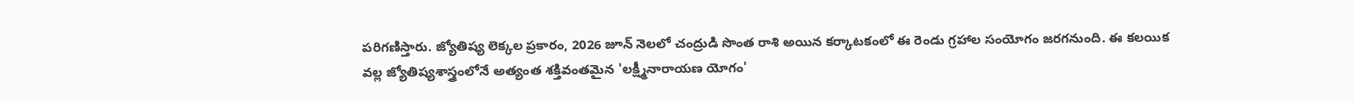పరిగణిస్తారు. జ్యోతిష్య లెక్కల ప్రకారం, 2026 జూన్ నెలలో చంద్రుడి సొంత రాశి అయిన కర్కాటకంలో ఈ రెండు గ్రహాల సంయోగం జరగనుంది. ఈ కలయిక వల్ల జ్యోతిష్యశాస్త్రంలోనే అత్యంత శక్తివంతమైన 'లక్ష్మీనారాయణ యోగం'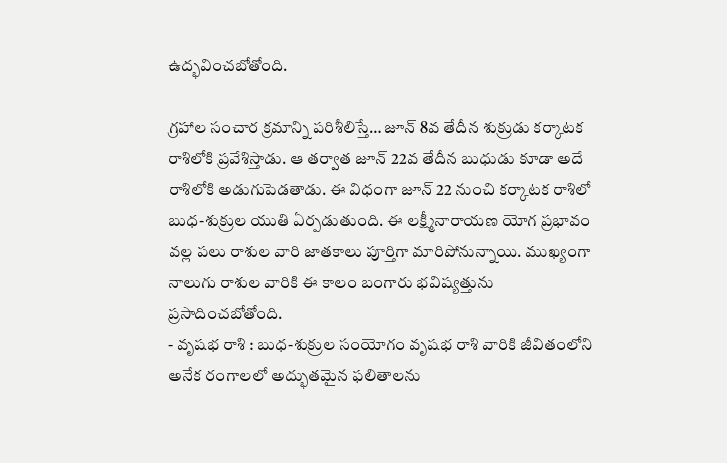ఉద్భవించబోతోంది.

గ్రహాల సంచార క్రమాన్ని పరిశీలిస్తే… జూన్ 8వ తేదీన శుక్రుడు కర్కాటక రాశిలోకి ప్రవేశిస్తాడు. ఆ తర్వాత జూన్ 22వ తేదీన బుధుడు కూడా అదే రాశిలోకి అడుగుపెడతాడు. ఈ విధంగా జూన్ 22 నుంచి కర్కాటక రాశిలో బుధ-శుక్రుల యుతి ఏర్పడుతుంది. ఈ లక్ష్మీనారాయణ యోగ ప్రభావం వల్ల పలు రాశుల వారి జాతకాలు పూర్తిగా మారిపోనున్నాయి. ముఖ్యంగా నాలుగు రాశుల వారికి ఈ కాలం బంగారు భవిష్యత్తును ప్రసాదించబోతోంది.
- వృషభ రాశి : బుధ-శుక్రుల సంయోగం వృషభ రాశి వారికి జీవితంలోని అనేక రంగాలలో అద్భుతమైన ఫలితాలను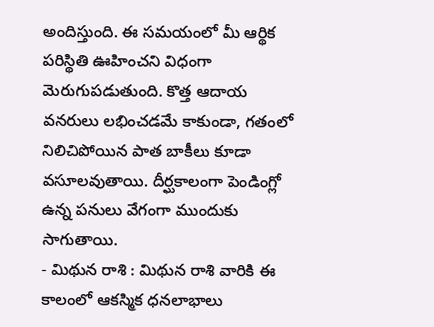అందిస్తుంది. ఈ సమయంలో మీ ఆర్థిక పరిస్థితి ఊహించని విధంగా మెరుగుపడుతుంది. కొత్త ఆదాయ వనరులు లభించడమే కాకుండా, గతంలో నిలిచిపోయిన పాత బాకీలు కూడా వసూలవుతాయి. దీర్ఘకాలంగా పెండింగ్లో ఉన్న పనులు వేగంగా ముందుకు సాగుతాయి.
- మిథున రాశి : మిథున రాశి వారికి ఈ కాలంలో ఆకస్మిక ధనలాభాలు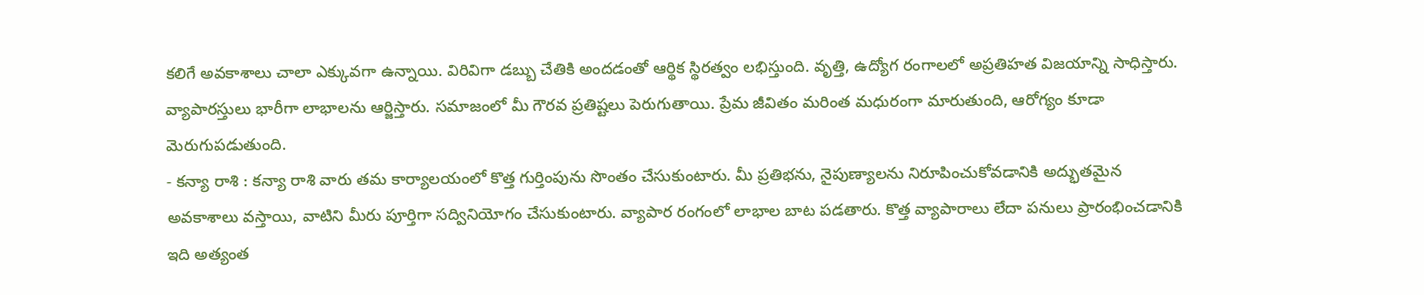కలిగే అవకాశాలు చాలా ఎక్కువగా ఉన్నాయి. విరివిగా డబ్బు చేతికి అందడంతో ఆర్థిక స్థిరత్వం లభిస్తుంది. వృత్తి, ఉద్యోగ రంగాలలో అప్రతిహత విజయాన్ని సాధిస్తారు. వ్యాపారస్తులు భారీగా లాభాలను ఆర్జిస్తారు. సమాజంలో మీ గౌరవ ప్రతిష్టలు పెరుగుతాయి. ప్రేమ జీవితం మరింత మధురంగా మారుతుంది, ఆరోగ్యం కూడా మెరుగుపడుతుంది.
- కన్యా రాశి : కన్యా రాశి వారు తమ కార్యాలయంలో కొత్త గుర్తింపును సొంతం చేసుకుంటారు. మీ ప్రతిభను, నైపుణ్యాలను నిరూపించుకోవడానికి అద్భుతమైన అవకాశాలు వస్తాయి, వాటిని మీరు పూర్తిగా సద్వినియోగం చేసుకుంటారు. వ్యాపార రంగంలో లాభాల బాట పడతారు. కొత్త వ్యాపారాలు లేదా పనులు ప్రారంభించడానికి ఇది అత్యంత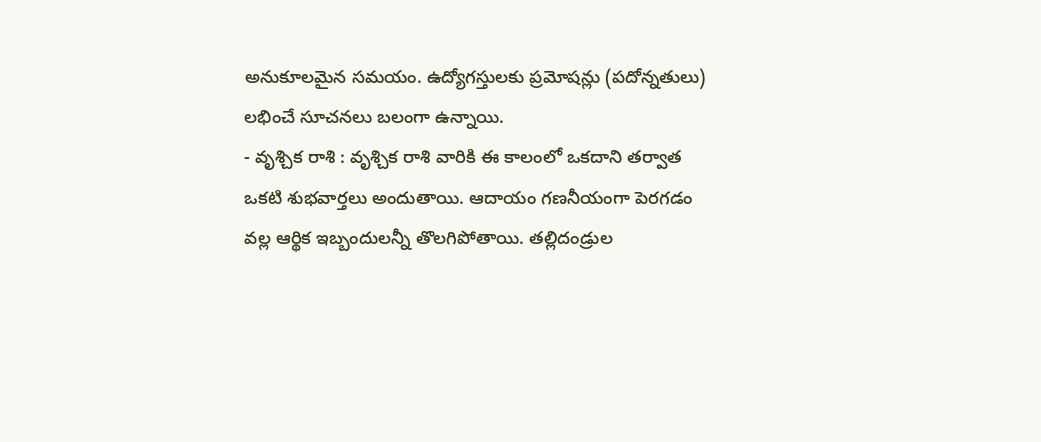అనుకూలమైన సమయం. ఉద్యోగస్తులకు ప్రమోషన్లు (పదోన్నతులు) లభించే సూచనలు బలంగా ఉన్నాయి.
- వృశ్చిక రాశి : వృశ్చిక రాశి వారికి ఈ కాలంలో ఒకదాని తర్వాత ఒకటి శుభవార్తలు అందుతాయి. ఆదాయం గణనీయంగా పెరగడం వల్ల ఆర్థిక ఇబ్బందులన్నీ తొలగిపోతాయి. తల్లిదండ్రుల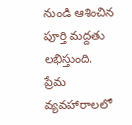నుండి ఆశించిన పూర్తి మద్దతు లభిస్తుంది. ప్రేమ వ్యవహారాలలో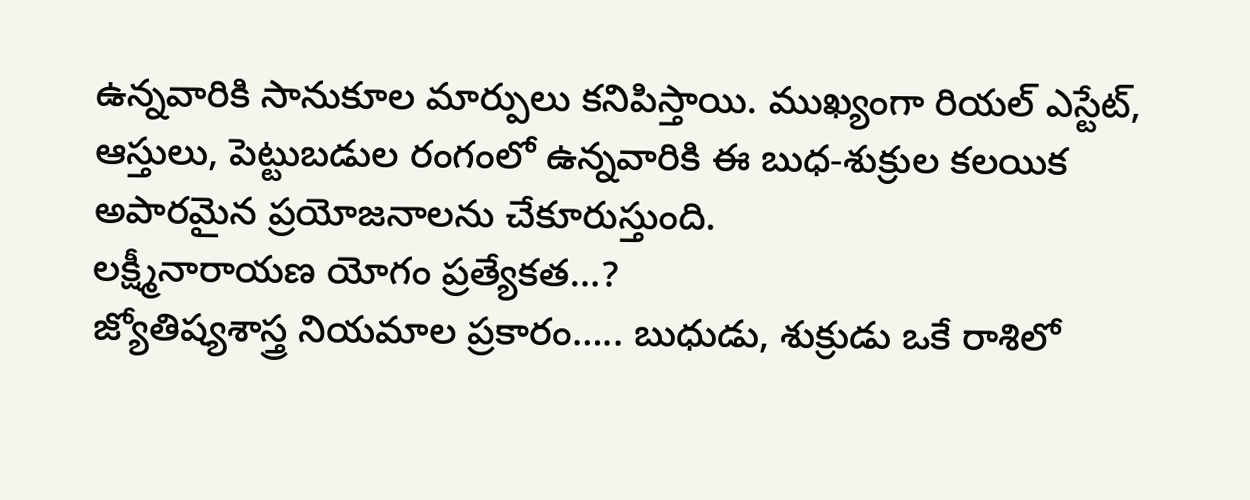ఉన్నవారికి సానుకూల మార్పులు కనిపిస్తాయి. ముఖ్యంగా రియల్ ఎస్టేట్, ఆస్తులు, పెట్టుబడుల రంగంలో ఉన్నవారికి ఈ బుధ-శుక్రుల కలయిక అపారమైన ప్రయోజనాలను చేకూరుస్తుంది.
లక్ష్మీనారాయణ యోగం ప్రత్యేకత…?
జ్యోతిష్యశాస్త్ర నియమాల ప్రకారం….. బుధుడు, శుక్రుడు ఒకే రాశిలో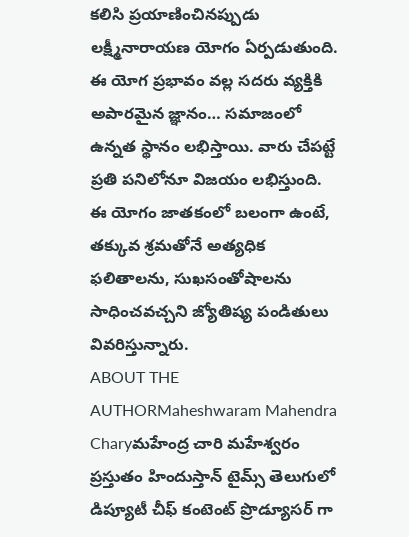కలిసి ప్రయాణించినప్పుడు లక్ష్మీనారాయణ యోగం ఏర్పడుతుంది. ఈ యోగ ప్రభావం వల్ల సదరు వ్యక్తికి అపారమైన జ్ఞానం… సమాజంలో ఉన్నత స్థానం లభిస్తాయి. వారు చేపట్టే ప్రతి పనిలోనూ విజయం లభిస్తుంది. ఈ యోగం జాతకంలో బలంగా ఉంటే, తక్కువ శ్రమతోనే అత్యధిక ఫలితాలను, సుఖసంతోషాలను సాధించవచ్చని జ్యోతిష్య పండితులు వివరిస్తున్నారు.
ABOUT THE AUTHORMaheshwaram Mahendra Charyమహేంద్ర చారి మహేశ్వరం ప్రస్తుతం హిందుస్తాన్ టైమ్స్ తెలుగులో డిప్యూటీ చీఫ్ కంటెంట్ ప్రొడ్యూసర్ గా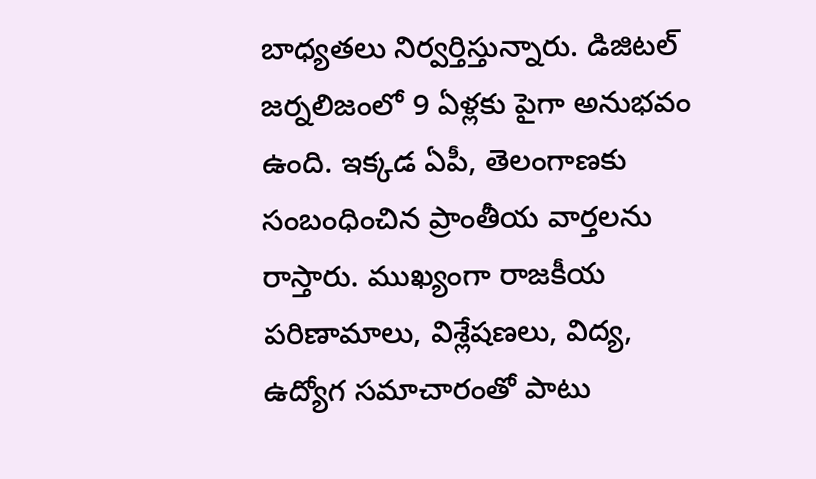బాధ్యతలు నిర్వర్తిస్తున్నారు. డిజిటల్ జర్నలిజంలో 9 ఏళ్లకు పైగా అనుభవం ఉంది. ఇక్కడ ఏపీ, తెలంగాణకు సంబంధించిన ప్రాంతీయ వార్తలను రాస్తారు. ముఖ్యంగా రాజకీయ పరిణామాలు, విశ్లేషణలు, విద్య, ఉద్యోగ సమాచారంతో పాటు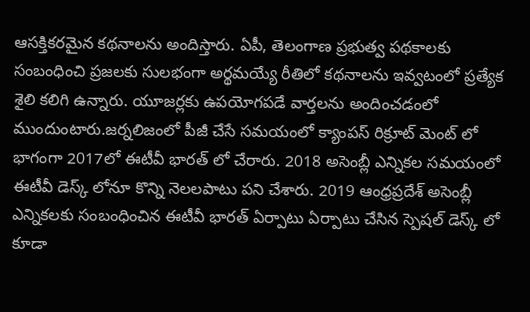ఆసక్తికరమైన కథనాలను అందిస్తారు. ఏపీ, తెలంగాణ ప్రభుత్వ పథకాలకు సంబంధించి ప్రజలకు సులభంగా అర్థమయ్యే రీతిలో కథనాలను ఇవ్వటంలో ప్రత్యేక శైలి కలిగి ఉన్నారు. యూజర్లకు ఉపయోగపడే వార్తలను అందించడంలో ముందుంటారు.జర్నలిజంలో పీజీ చేసే సమయంలో క్యాంపస్ రిక్రూట్ మెంట్ లో భాగంగా 2017లో ఈటీవీ భారత్ లో చేరారు. 2018 అసెంబ్లీ ఎన్నికల సమయంలో ఈటీవీ డెస్క్ లోనూ కొన్ని నెలలపాటు పని చేశారు. 2019 ఆంధ్రప్రదేశ్ అసెంబ్లీ ఎన్నికలకు సంబంధించిన ఈటీవీ భారత్ ఏర్పాటు ఏర్పాటు చేసిన స్పెషల్ డెస్క్ లో కూడా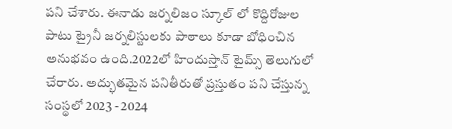పని చేశారు. ఈనాడు జర్నలిజం స్కూల్ లో కొద్దిరోజుల పాటు ట్రైనీ జర్నలిస్టులకు పాఠాలు కూడా బోధించిన అనుభవం ఉంది.2022లో హిందుస్తాన్ టైమ్స్ తెలుగులో చేరారు. అద్భుతమైన పనితీరుతో ప్రస్తుతం పని చేస్తున్న సంస్థలో 2023 - 2024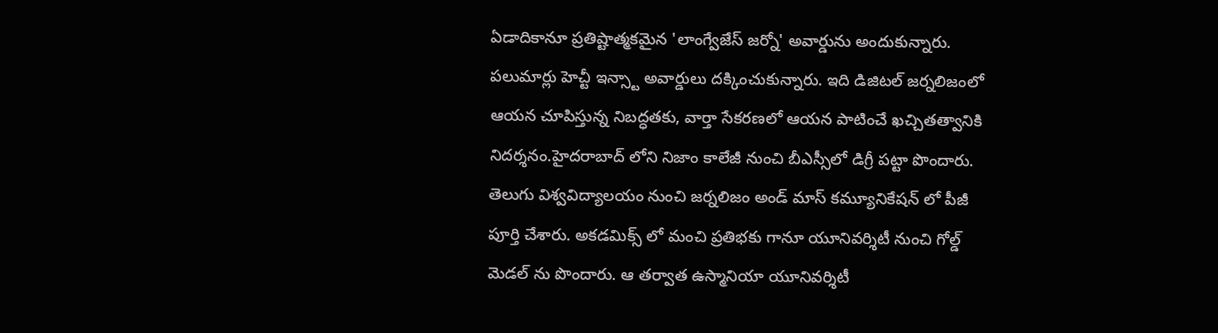ఏడాదికానూ ప్రతిష్టాత్మకమైన 'లాంగ్వేజేస్ జర్నో' అవార్డును అందుకున్నారు. పలుమార్లు హెచ్టీ ఇన్స్టా అవార్డులు దక్కించుకున్నారు. ఇది డిజిటల్ జర్నలిజంలో ఆయన చూపిస్తున్న నిబద్ధతకు, వార్తా సేకరణలో ఆయన పాటించే ఖచ్చితత్వానికి నిదర్శనం.హైదరాబాద్ లోని నిజాం కాలేజీ నుంచి బీఎస్సీలో డిగ్రీ పట్టా పొందారు. తెలుగు విశ్వవిద్యాలయం నుంచి జర్నలిజం అండ్ మాస్ కమ్యూనికేషన్ లో పీజీ పూర్తి చేశారు. అకడమిక్స్ లో మంచి ప్రతిభకు గానూ యూనివర్శిటీ నుంచి గోల్డ్ మెడల్ ను పొందారు. ఆ తర్వాత ఉస్మానియా యూనివర్శిటీ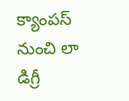క్యాంపస్ నుంచి లా డిగ్రీ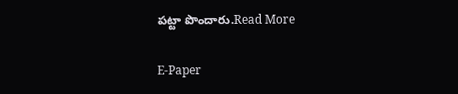పట్టా పొందారు.Read More

E-Paper